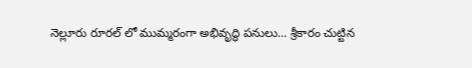నెల్లూరు రూరల్ లో ముమ్మరంగా అభివృద్ధి పనులు… శ్రీకారం చుట్టిన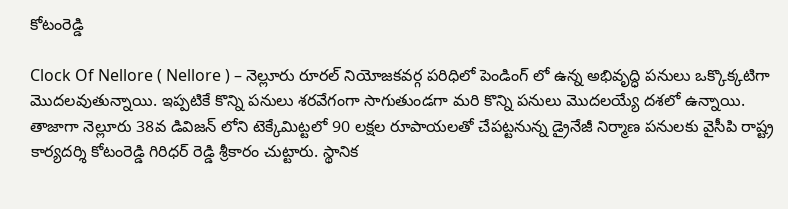కోటంరెడ్డి

Clock Of Nellore ( Nellore ) – నెల్లూరు రూరల్ నియోజకవర్గ పరిధిలో పెండింగ్ లో ఉన్న అభివృద్ధి పనులు ఒక్కొక్కటిగా మొదలవుతున్నాయి. ఇప్పటికే కొన్ని పనులు శరవేగంగా సాగుతుండగా మరి కొన్ని పనులు మొదలయ్యే దశలో ఉన్నాయి. తాజాగా నెల్లూరు 38వ డివిజన్ లోని టెక్కేమిట్టలో 90 లక్షల రూపాయలతో చేపట్టనున్న డ్రైనేజీ నిర్మాణ పనులకు వైసీపి రాష్ట్ర కార్యదర్శి కోటంరెడ్డి గిరిధర్ రెడ్డి శ్రీకారం చుట్టారు. స్థానిక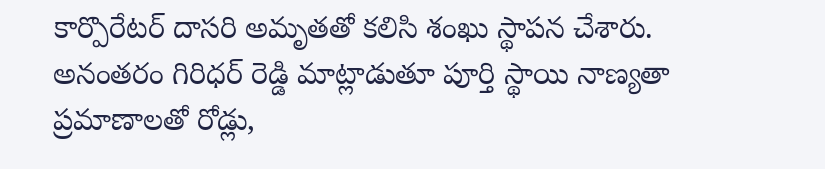కార్పొరేటర్ దాసరి అమృతతో కలిసి శంఖు స్థాపన చేశారు. అనంతరం గిరిధర్ రెడ్డి మాట్లాడుతూ పూర్తి స్థాయి నాణ్యతా ప్రమాణాలతో రోడ్లు,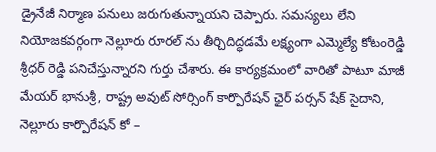డ్రైనేజీ నిర్మాణ పనులు జరుగుతున్నాయని చెప్పారు. సమస్యలు లేని నియోజకవర్గంగా నెల్లూరు రూరల్ ను తీర్చిదిద్ధడమే లక్ష్యంగా ఎమ్మెల్యే కోటంరెడ్డి శ్రీధర్ రెడ్డి పనిచేస్తున్నారని గుర్తు చేశారు. ఈ కార్యక్రమంలో వారితో పాటూ మాజీ మేయర్ భానుశ్రీ, రాష్ట్ర అవుట్ సోర్సింగ్ కార్పొరేషన్ ఛైర్ పర్సన్ షేక్ సైదాని, నెల్లూరు కార్పొరేషన్ కో –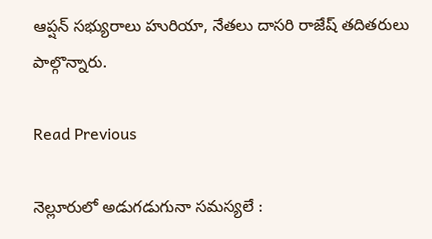ఆప్షన్ సభ్యురాలు హురియా, నేతలు దాసరి రాజేష్ తదితరులు పాల్గొన్నారు.

Read Previous

నెల్లూరులో అడుగడుగునా సమస్యలే :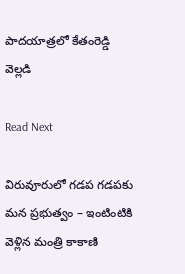పాదయాత్రలో కేతంరెడ్డి వెల్లడి

Read Next

విరువూరులో గడప గడపకు మన ప్రభుత్వం – ఇంటింటికి వెళ్లిన మంత్రి కాకాణి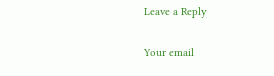Leave a Reply

Your email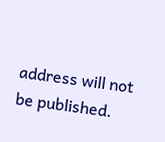address will not be published.